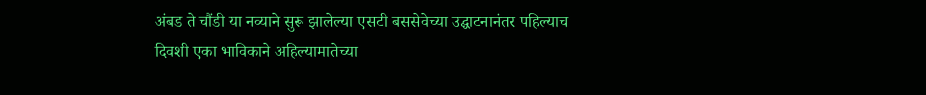अंबड ते चौंडी या नव्याने सुरू झालेल्या एसटी बससेवेच्या उद्घाटनानंतर पहिल्याच दिवशी एका भाविकाने अहिल्यामातेच्या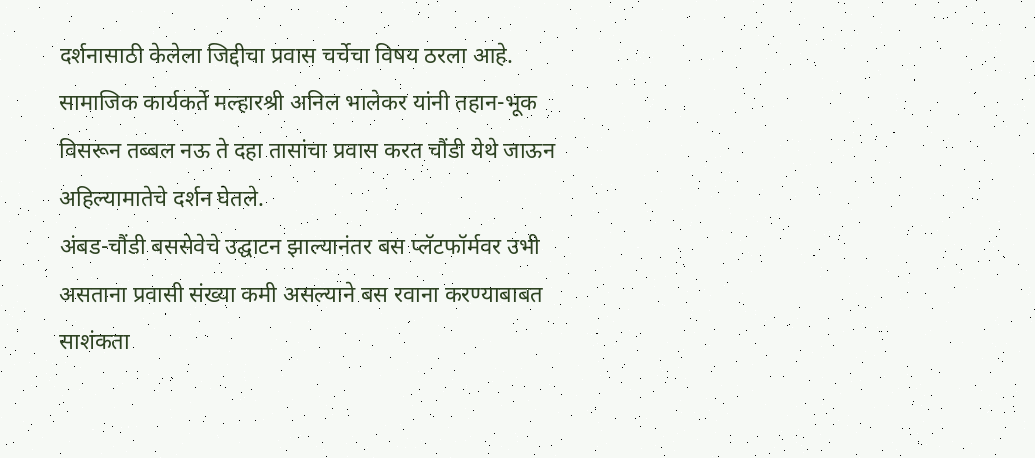दर्शनासाठी केलेला जिद्दीचा प्रवास चर्चेचा विषय ठरला आहे. सामाजिक कार्यकर्ते मल्हारश्री अनिल भालेकर यांनी तहान-भूक विसरून तब्बल नऊ ते दहा तासांचा प्रवास करत चौंडी येथे जाऊन अहिल्यामातेचे दर्शन घेतले.
अंबड-चौंडी बससेवेचे उद्घाटन झाल्यानंतर बस प्लॅटफॉर्मवर उभी असताना प्रवासी संख्या कमी असल्याने बस रवाना करण्याबाबत साशंकता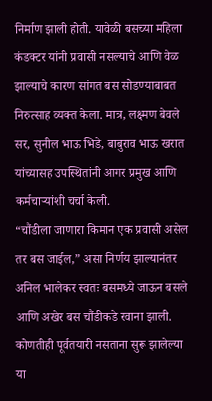निर्माण झाली होती. यावेळी बसच्या महिला कंडक्टर यांनी प्रवासी नसल्याचे आणि वेळ झाल्याचे कारण सांगत बस सोडण्याबाबत निरुत्साह व्यक्त केला. मात्र, लक्ष्मण बेवले सर, सुनील भाऊ भिडे, बाबुराव भाऊ खरात यांच्यासह उपस्थितांनी आगर प्रमुख आणि कर्मचाऱ्यांशी चर्चा केली.
“चौंडीला जाणारा किमान एक प्रवासी असेल तर बस जाईल,” असा निर्णय झाल्यानंतर अनिल भालेकर स्वतः बसमध्ये जाऊन बसले आणि अखेर बस चौंडीकडे रवाना झाली.
कोणतीही पूर्वतयारी नसताना सुरू झालेल्या या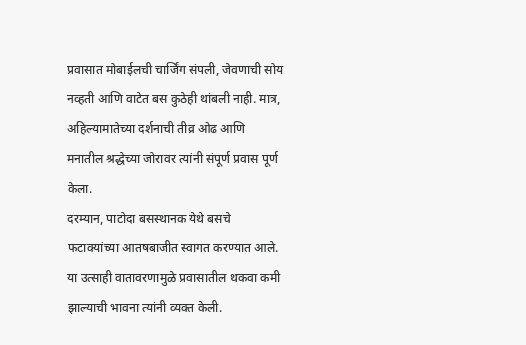प्रवासात मोबाईलची चार्जिंग संपली, जेवणाची सोय नव्हती आणि वाटेत बस कुठेही थांबली नाही. मात्र, अहिल्यामातेच्या दर्शनाची तीव्र ओढ आणि मनातील श्रद्धेच्या जोरावर त्यांनी संपूर्ण प्रवास पूर्ण केला.
दरम्यान, पाटोदा बसस्थानक येथे बसचे फटाक्यांच्या आतषबाजीत स्वागत करण्यात आले. या उत्साही वातावरणामुळे प्रवासातील थकवा कमी झाल्याची भावना त्यांनी व्यक्त केली.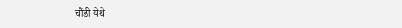चौंडी येथे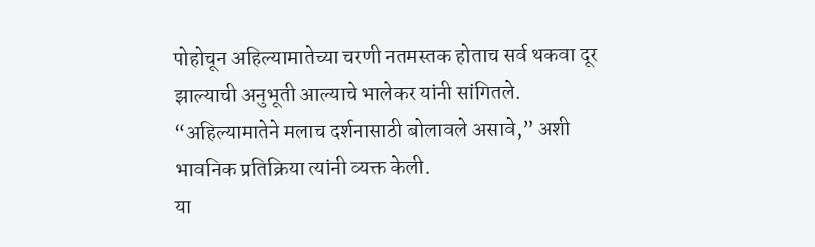पोहोचून अहिल्यामातेच्या चरणी नतमस्तक होताच सर्व थकवा दूर झाल्याची अनुभूती आल्याचे भालेकर यांनी सांगितले. “अहिल्यामातेने मलाच दर्शनासाठी बोलावले असावे,” अशी भावनिक प्रतिक्रिया त्यांनी व्यक्त केली.
या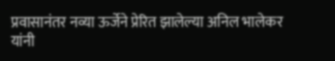प्रवासानंतर नव्या ऊर्जेने प्रेरित झालेल्या अनिल भालेकर यांनी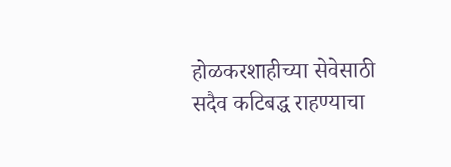होळकरशाहीच्या सेवेसाठी सदैव कटिबद्ध राहण्याचा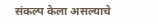संकल्प केला असल्याचे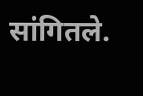सांगितले.